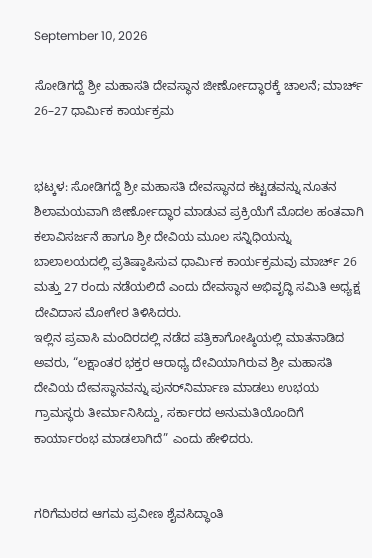September 10, 2026

ಸೋಡಿಗದ್ದೆ ಶ್ರೀ ಮಹಾಸತಿ ದೇವಸ್ಥಾನ ಜೀರ್ಣೋದ್ಧಾರಕ್ಕೆ ಚಾಲನೆ; ಮಾರ್ಚ್ 26–27 ಧಾರ್ಮಿಕ ಕಾರ್ಯಕ್ರಮ


ಭಟ್ಕಳ: ಸೋಡಿಗದ್ದೆ ಶ್ರೀ ಮಹಾಸತಿ ದೇವಸ್ಥಾನದ ಕಟ್ಟಡವನ್ನು ನೂತನ ಶಿಲಾಮಯವಾಗಿ ಜೀರ್ಣೋದ್ಧಾರ ಮಾಡುವ ಪ್ರಕ್ರಿಯೆಗೆ ಮೊದಲ ಹಂತವಾಗಿ ಕಲಾವಿಸರ್ಜನೆ ಹಾಗೂ ಶ್ರೀ ದೇವಿಯ ಮೂಲ ಸನ್ನಿಧಿಯನ್ನು ಬಾಲಾಲಯದಲ್ಲಿ ಪ್ರತಿಷ್ಠಾಪಿಸುವ ಧಾರ್ಮಿಕ ಕಾರ್ಯಕ್ರಮವು ಮಾರ್ಚ್ 26 ಮತ್ತು 27 ರಂದು ನಡೆಯಲಿದೆ ಎಂದು ದೇವಸ್ಥಾನ ಅಭಿವೃದ್ಧಿ ಸಮಿತಿ ಅಧ್ಯಕ್ಷ ದೇವಿದಾಸ ಮೋಗೇರ ತಿಳಿಸಿದರು.
ಇಲ್ಲಿನ ಪ್ರವಾಸಿ ಮಂದಿರದಲ್ಲಿ ನಡೆದ ಪತ್ರಿಕಾಗೋಷ್ಠಿಯಲ್ಲಿ ಮಾತನಾಡಿದ ಅವರು, “ಲಕ್ಷಾಂತರ ಭಕ್ತರ ಆರಾಧ್ಯ ದೇವಿಯಾಗಿರುವ ಶ್ರೀ ಮಹಾಸತಿ ದೇವಿಯ ದೇವಸ್ಥಾನವನ್ನು ಪುನರ್‌ನಿರ್ಮಾಣ ಮಾಡಲು ಉಭಯ ಗ್ರಾಮಸ್ಥರು ತೀರ್ಮಾನಿಸಿದ್ದು, ಸರ್ಕಾರದ ಅನುಮತಿಯೊಂದಿಗೆ ಕಾರ್ಯಾರಂಭ ಮಾಡಲಾಗಿದೆ” ಎಂದು ಹೇಳಿದರು.


ಗರಿಗೆಮಠದ ಆಗಮ ಪ್ರವೀಣ ಶೈವಸಿದ್ಧಾಂತಿ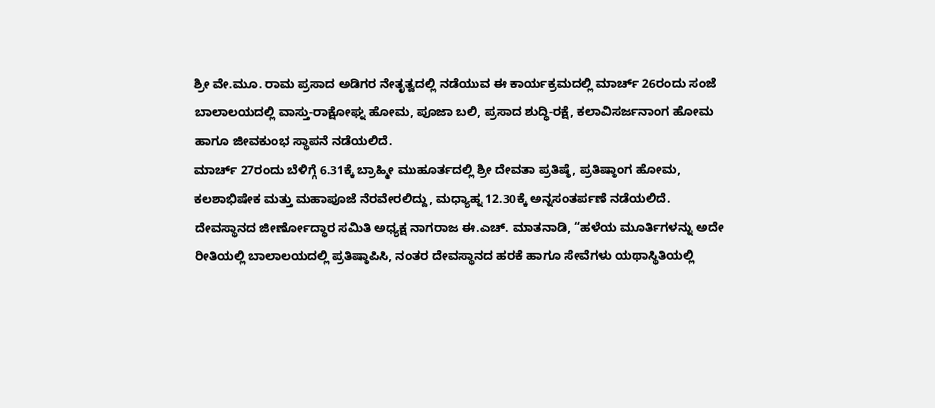ಶ್ರೀ ವೇ.ಮೂ. ರಾಮ ಪ್ರಸಾದ ಅಡಿಗರ ನೇತೃತ್ವದಲ್ಲಿ ನಡೆಯುವ ಈ ಕಾರ್ಯಕ್ರಮದಲ್ಲಿ ಮಾರ್ಚ್ 26ರಂದು ಸಂಜೆ ಬಾಲಾಲಯದಲ್ಲಿ ವಾಸ್ತು-ರಾಕ್ಷೋಘ್ನ ಹೋಮ, ಪೂಜಾ ಬಲಿ, ಪ್ರಸಾದ ಶುದ್ಧಿ-ರಕ್ಷೆ, ಕಲಾವಿಸರ್ಜನಾಂಗ ಹೋಮ ಹಾಗೂ ಜೀವಕುಂಭ ಸ್ಥಾಪನೆ ನಡೆಯಲಿದೆ.
ಮಾರ್ಚ್ 27ರಂದು ಬೆಳಿಗ್ಗೆ 6.31ಕ್ಕೆ ಬ್ರಾಹ್ಮೀ ಮುಹೂರ್ತದಲ್ಲಿ ಶ್ರೀ ದೇವತಾ ಪ್ರತಿಷ್ಠೆ, ಪ್ರತಿಷ್ಠಾಂಗ ಹೋಮ, ಕಲಶಾಭಿಷೇಕ ಮತ್ತು ಮಹಾಪೂಜೆ ನೆರವೇರಲಿದ್ದು, ಮಧ್ಯಾಹ್ನ 12.30ಕ್ಕೆ ಅನ್ನಸಂತರ್ಪಣೆ ನಡೆಯಲಿದೆ.
ದೇವಸ್ಥಾನದ ಜೀರ್ಣೋದ್ಧಾರ ಸಮಿತಿ ಅಧ್ಯಕ್ಷ ನಾಗರಾಜ ಈ.ಎಚ್. ಮಾತನಾಡಿ, “ಹಳೆಯ ಮೂರ್ತಿಗಳನ್ನು ಅದೇ ರೀತಿಯಲ್ಲಿ ಬಾಲಾಲಯದಲ್ಲಿ ಪ್ರತಿಷ್ಠಾಪಿಸಿ, ನಂತರ ದೇವಸ್ಥಾನದ ಹರಕೆ ಹಾಗೂ ಸೇವೆಗಳು ಯಥಾಸ್ಥಿತಿಯಲ್ಲಿ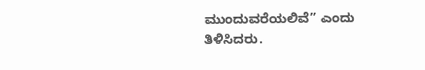ಮುಂದುವರೆಯಲಿವೆ” ಎಂದು ತಿಳಿಸಿದರು.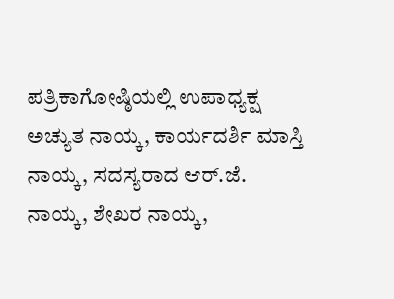ಪತ್ರಿಕಾಗೋಷ್ಠಿಯಲ್ಲಿ ಉಪಾಧ್ಯಕ್ಷ ಅಚ್ಯುತ ನಾಯ್ಕ, ಕಾರ್ಯದರ್ಶಿ ಮಾಸ್ತಿ ನಾಯ್ಕ, ಸದಸ್ಯರಾದ ಆರ್.ಜೆ. ನಾಯ್ಕ, ಶೇಖರ ನಾಯ್ಕ,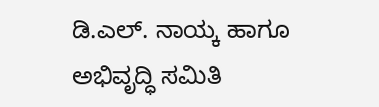ಡಿ.ಎಲ್. ನಾಯ್ಕ ಹಾಗೂ ಅಭಿವೃದ್ಧಿ ಸಮಿತಿ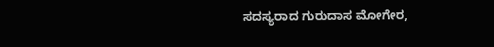ಸದಸ್ಯರಾದ ಗುರುದಾಸ ಮೋಗೇರ,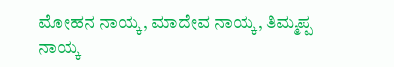ಮೋಹನ ನಾಯ್ಕ, ಮಾದೇವ ನಾಯ್ಕ, ತಿಮ್ಮಪ್ಪ ನಾಯ್ಕ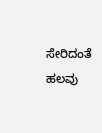ಸೇರಿದಂತೆ ಹಲವು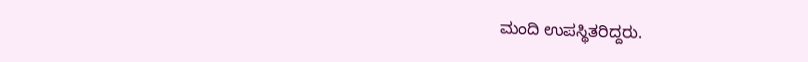ಮಂದಿ ಉಪಸ್ಥಿತರಿದ್ದರು.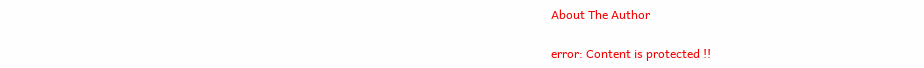About The Author

error: Content is protected !!